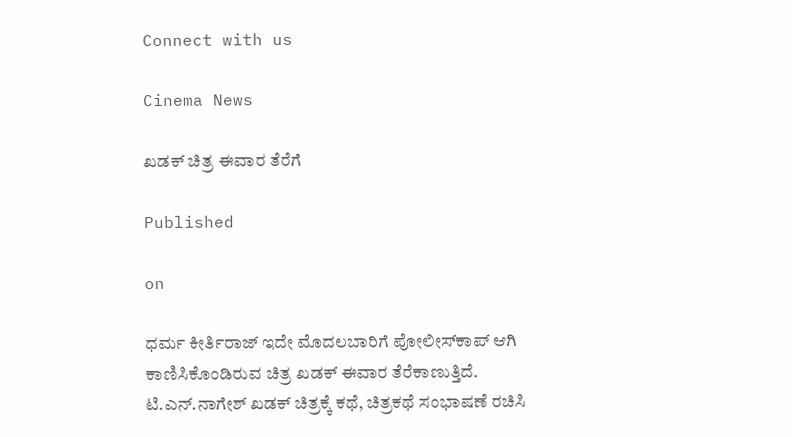Connect with us

Cinema News

ಖಡಕ್ ಚಿತ್ರ ಈವಾರ ತೆರೆಗೆ

Published

on

ಧರ್ಮ ಕೀರ್ತಿರಾಜ್ ಇದೇ ಮೊದಲಬಾರಿಗೆ ಪೋಲೀಸ್‌ಕಾಪ್ ಆಗಿ ಕಾಣಿಸಿಕೊಂಡಿರುವ ಚಿತ್ರ ಖಡಕ್ ಈವಾರ ತೆರೆಕಾಣುತ್ತಿದೆ. ಟಿ.ಎನ್.ನಾಗೇಶ್ ಖಡಕ್ ಚಿತ್ರಕ್ಕೆ ಕಥೆ, ಚಿತ್ರಕಥೆ ಸಂಭಾಷಣೆ ರಚಿಸಿ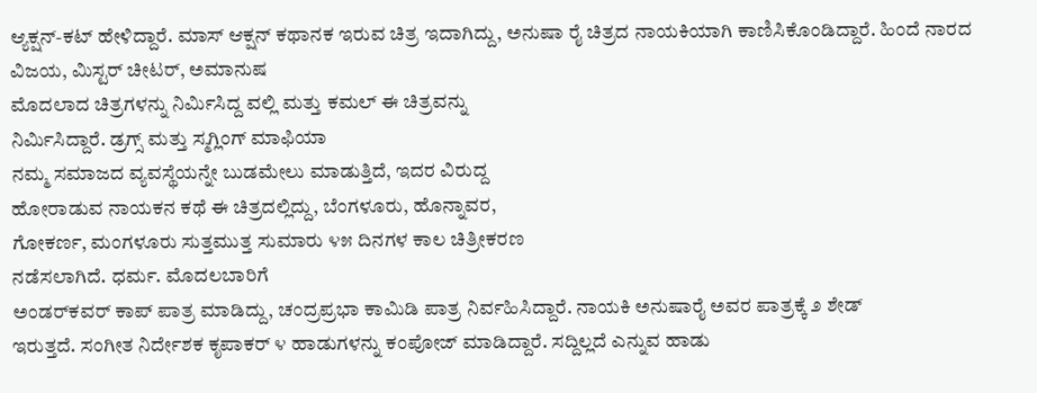ಆ್ಯಕ್ಷನ್-ಕಟ್ ಹೇಳಿದ್ದಾರೆ. ಮಾಸ್ ಆಕ್ಷನ್ ಕಥಾನಕ ಇರುವ ಚಿತ್ರ ಇದಾಗಿದ್ದು, ಅನುಷಾ ರೈ ಚಿತ್ರದ ನಾಯಕಿಯಾಗಿ ಕಾಣಿಸಿಕೊಂಡಿದ್ದಾರೆ. ಹಿಂದೆ ನಾರದ ವಿಜಯ, ಮಿಸ್ಟರ್ ಚೀಟರ್, ಅಮಾನುಷ
ಮೊದಲಾದ ಚಿತ್ರಗಳನ್ನು ನಿರ್ಮಿಸಿದ್ದ ವಲ್ಲಿ ಮತ್ತು ಕಮಲ್ ಈ ಚಿತ್ರವನ್ನು
ನಿರ್ಮಿಸಿದ್ದಾರೆ. ಡ್ರಗ್ಸ್ ಮತ್ತು ಸ್ಮಗ್ಲಿಂಗ್ ಮಾಫಿಯಾ
ನಮ್ಮ ಸಮಾಜದ ವ್ಯವಸ್ಥೆಯನ್ನೇ ಬುಡಮೇಲು ಮಾಡುತ್ತಿದೆ, ಇದರ ವಿರುದ್ದ
ಹೋರಾಡುವ ನಾಯಕನ ಕಥೆ ಈ ಚಿತ್ರದಲ್ಲಿದ್ದು, ಬೆಂಗಳೂರು, ಹೊನ್ನಾವರ,
ಗೋಕರ್ಣ, ಮಂಗಳೂರು ಸುತ್ತಮುತ್ತ ಸುಮಾರು ೪೫ ದಿನಗಳ ಕಾಲ ಚಿತ್ರೀಕರಣ
ನಡೆಸಲಾಗಿದೆ. ಧರ್ಮ. ಮೊದಲಬಾರಿಗೆ
ಅಂಡರ್‌ಕವರ್‌ ಕಾಪ್ ಪಾತ್ರ ಮಾಡಿದ್ದು, ಚಂದ್ರಪ್ರಭಾ ಕಾಮಿಡಿ ಪಾತ್ರ ನಿರ್ವಹಿಸಿದ್ದಾರೆ. ನಾಯಕಿ ಅನುಷಾರೈ ಅವರ ಪಾತ್ರಕ್ಕೆ ೨ ಶೇಡ್
ಇರುತ್ತದೆ. ಸಂಗೀತ ನಿರ್ದೇಶಕ ಕೃಪಾಕರ್ ೪ ಹಾಡುಗಳನ್ನು ಕಂಪೋಜ್ ಮಾಡಿದ್ದಾರೆ. ಸದ್ದಿಲ್ಲದೆ ಎನ್ನುವ ಹಾಡು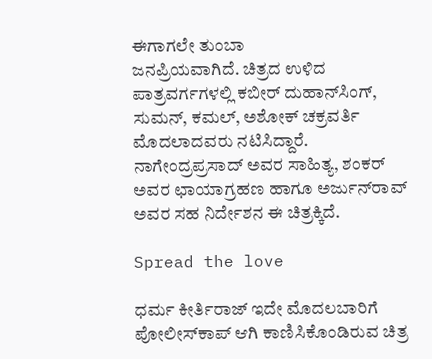ಈಗಾಗಲೇ ತುಂಬಾ
ಜನಪ್ರಿಯವಾಗಿದೆ. ಚಿತ್ರದ ಉಳಿದ ಪಾತ್ರವರ್ಗಗಳಲ್ಲಿ ಕಬೀರ್ ದುಹಾನ್‌ಸಿಂಗ್, ಸುಮನ್, ಕಮಲ್, ಅಶೋಕ್ ಚಕ್ರವರ್ತಿ
ಮೊದಲಾದವರು ನಟಿಸಿದ್ದಾರೆ. ನಾಗೇಂದ್ರಪ್ರಸಾದ್ ಅವರ ಸಾಹಿತ್ಯ, ಶಂಕರ್
ಅವರ ಛಾಯಾಗ್ರಹಣ ಹಾಗೂ ಅರ್ಜುನ್‌ರಾವ್ ಅವರ ಸಹ ನಿರ್ದೇಶನ ಈ ಚಿತ್ರಕ್ಕಿದೆ.

Spread the love

ಧರ್ಮ ಕೀರ್ತಿರಾಜ್ ಇದೇ ಮೊದಲಬಾರಿಗೆ ಪೋಲೀಸ್‌ಕಾಪ್ ಆಗಿ ಕಾಣಿಸಿಕೊಂಡಿರುವ ಚಿತ್ರ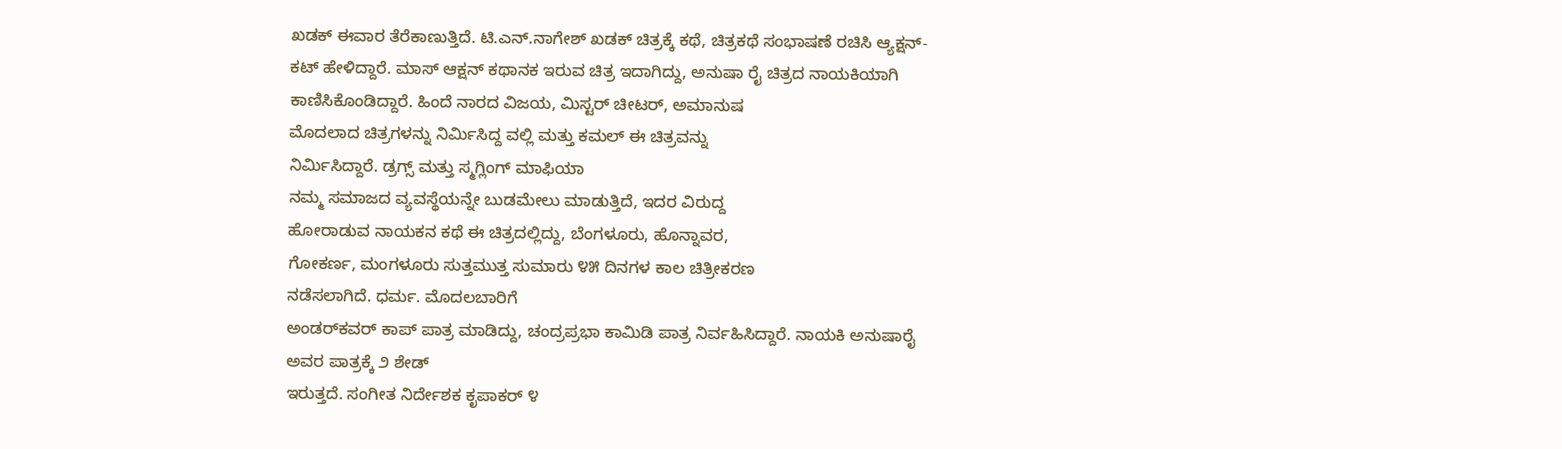ಖಡಕ್ ಈವಾರ ತೆರೆಕಾಣುತ್ತಿದೆ. ಟಿ.ಎನ್.ನಾಗೇಶ್ ಖಡಕ್ ಚಿತ್ರಕ್ಕೆ ಕಥೆ, ಚಿತ್ರಕಥೆ ಸಂಭಾಷಣೆ ರಚಿಸಿ ಆ್ಯಕ್ಷನ್-ಕಟ್ ಹೇಳಿದ್ದಾರೆ. ಮಾಸ್ ಆಕ್ಷನ್ ಕಥಾನಕ ಇರುವ ಚಿತ್ರ ಇದಾಗಿದ್ದು, ಅನುಷಾ ರೈ ಚಿತ್ರದ ನಾಯಕಿಯಾಗಿ ಕಾಣಿಸಿಕೊಂಡಿದ್ದಾರೆ. ಹಿಂದೆ ನಾರದ ವಿಜಯ, ಮಿಸ್ಟರ್ ಚೀಟರ್, ಅಮಾನುಷ
ಮೊದಲಾದ ಚಿತ್ರಗಳನ್ನು ನಿರ್ಮಿಸಿದ್ದ ವಲ್ಲಿ ಮತ್ತು ಕಮಲ್ ಈ ಚಿತ್ರವನ್ನು
ನಿರ್ಮಿಸಿದ್ದಾರೆ. ಡ್ರಗ್ಸ್ ಮತ್ತು ಸ್ಮಗ್ಲಿಂಗ್ ಮಾಫಿಯಾ
ನಮ್ಮ ಸಮಾಜದ ವ್ಯವಸ್ಥೆಯನ್ನೇ ಬುಡಮೇಲು ಮಾಡುತ್ತಿದೆ, ಇದರ ವಿರುದ್ದ
ಹೋರಾಡುವ ನಾಯಕನ ಕಥೆ ಈ ಚಿತ್ರದಲ್ಲಿದ್ದು, ಬೆಂಗಳೂರು, ಹೊನ್ನಾವರ,
ಗೋಕರ್ಣ, ಮಂಗಳೂರು ಸುತ್ತಮುತ್ತ ಸುಮಾರು ೪೫ ದಿನಗಳ ಕಾಲ ಚಿತ್ರೀಕರಣ
ನಡೆಸಲಾಗಿದೆ. ಧರ್ಮ. ಮೊದಲಬಾರಿಗೆ
ಅಂಡರ್‌ಕವರ್‌ ಕಾಪ್ ಪಾತ್ರ ಮಾಡಿದ್ದು, ಚಂದ್ರಪ್ರಭಾ ಕಾಮಿಡಿ ಪಾತ್ರ ನಿರ್ವಹಿಸಿದ್ದಾರೆ. ನಾಯಕಿ ಅನುಷಾರೈ ಅವರ ಪಾತ್ರಕ್ಕೆ ೨ ಶೇಡ್
ಇರುತ್ತದೆ. ಸಂಗೀತ ನಿರ್ದೇಶಕ ಕೃಪಾಕರ್ ೪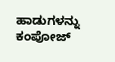ಹಾಡುಗಳನ್ನು ಕಂಪೋಜ್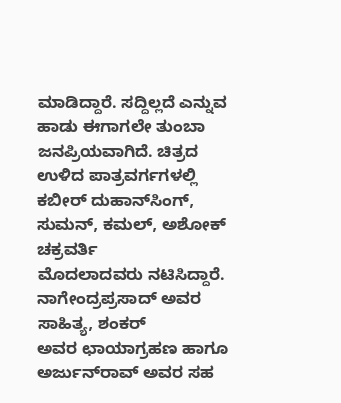ಮಾಡಿದ್ದಾರೆ. ಸದ್ದಿಲ್ಲದೆ ಎನ್ನುವ ಹಾಡು ಈಗಾಗಲೇ ತುಂಬಾ
ಜನಪ್ರಿಯವಾಗಿದೆ. ಚಿತ್ರದ ಉಳಿದ ಪಾತ್ರವರ್ಗಗಳಲ್ಲಿ ಕಬೀರ್ ದುಹಾನ್‌ಸಿಂಗ್, ಸುಮನ್, ಕಮಲ್, ಅಶೋಕ್ ಚಕ್ರವರ್ತಿ
ಮೊದಲಾದವರು ನಟಿಸಿದ್ದಾರೆ. ನಾಗೇಂದ್ರಪ್ರಸಾದ್ ಅವರ ಸಾಹಿತ್ಯ, ಶಂಕರ್
ಅವರ ಛಾಯಾಗ್ರಹಣ ಹಾಗೂ ಅರ್ಜುನ್‌ರಾವ್ ಅವರ ಸಹ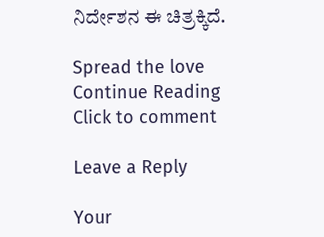ನಿರ್ದೇಶನ ಈ ಚಿತ್ರಕ್ಕಿದೆ.

Spread the love
Continue Reading
Click to comment

Leave a Reply

Your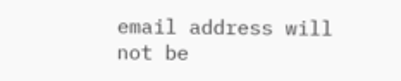email address will not be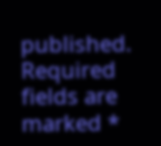published. Required fields are marked *